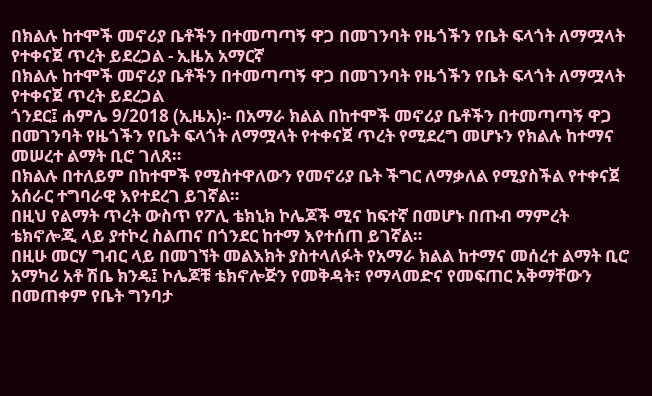በክልሉ ከተሞች መኖሪያ ቤቶችን በተመጣጣኝ ዋጋ በመገንባት የዜጎችን የቤት ፍላጎት ለማሟላት የተቀናጀ ጥረት ይደረጋል - ኢዜአ አማርኛ
በክልሉ ከተሞች መኖሪያ ቤቶችን በተመጣጣኝ ዋጋ በመገንባት የዜጎችን የቤት ፍላጎት ለማሟላት የተቀናጀ ጥረት ይደረጋል
ጎንደር፤ ሐምሌ 9/2018 (ኢዜአ)፡- በአማራ ክልል በከተሞች መኖሪያ ቤቶችን በተመጣጣኝ ዋጋ በመገንባት የዜጎችን የቤት ፍላጎት ለማሟላት የተቀናጀ ጥረት የሚደረግ መሆኑን የክልሉ ከተማና መሠረተ ልማት ቢሮ ገለጸ።
በክልሉ በተለይም በከተሞች የሚስተዋለውን የመኖሪያ ቤት ችግር ለማቃለል የሚያስችል የተቀናጀ አሰራር ተግባራዊ እየተደረገ ይገኛል።
በዚህ የልማት ጥረት ውስጥ የፖሊ ቴክኒክ ኮሌጆች ሚና ከፍተኛ በመሆኑ በጡብ ማምረት ቴክኖሎጂ ላይ ያተኮረ ስልጠና በጎንደር ከተማ እየተሰጠ ይገኛል።
በዚሁ መርሃ ግብር ላይ በመገኘት መልእክት ያስተላለፉት የአማራ ክልል ከተማና መሰረተ ልማት ቢሮ አማካሪ አቶ ሽቤ ክንዴ፤ ኮሌጆቹ ቴክኖሎጅን የመቅዳት፣ የማላመድና የመፍጠር አቅማቸውን በመጠቀም የቤት ግንባታ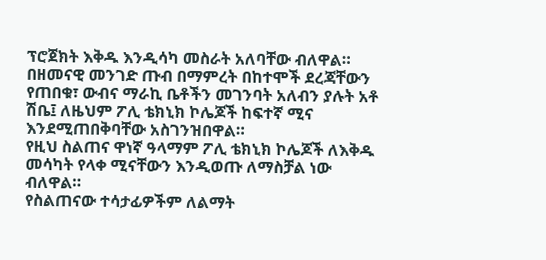ፕሮጀክት እቅዱ እንዲሳካ መስራት አለባቸው ብለዋል።
በዘመናዊ መንገድ ጡብ በማምረት በከተሞች ደረጃቸውን የጠበቁ፣ ውብና ማራኪ ቤቶችን መገንባት አለብን ያሉት አቶ ሽቤ፤ ለዜህም ፖሊ ቴክኒክ ኮሌጆች ከፍተኛ ሚና እንደሚጠበቅባቸው አስገንዝበዋል።
የዚህ ስልጠና ዋነኛ ዓላማም ፖሊ ቴክኒክ ኮሌጆች ለእቅዱ መሳካት የላቀ ሚናቸውን እንዲወጡ ለማስቻል ነው ብለዋል።
የስልጠናው ተሳታፊዎችም ለልማት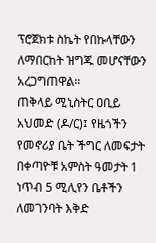ፕሮጀክቱ ስኬት የበኩላቸውን ለማበርከት ዝግጁ መሆናቸውን አረጋግጠዋል።
ጠቅላይ ሚኒስትር ዐቢይ አህመድ (ዶ/ር)፤ የዜጎችን የመኖሪያ ቤት ችግር ለመፍታት በቀጣዮቹ አምስት ዓመታት 1 ነጥብ 5 ሚሊየን ቤቶችን ለመገንባት እቅድ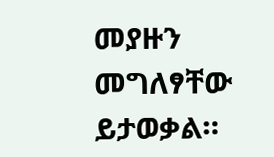መያዙን መግለፃቸው ይታወቃል።